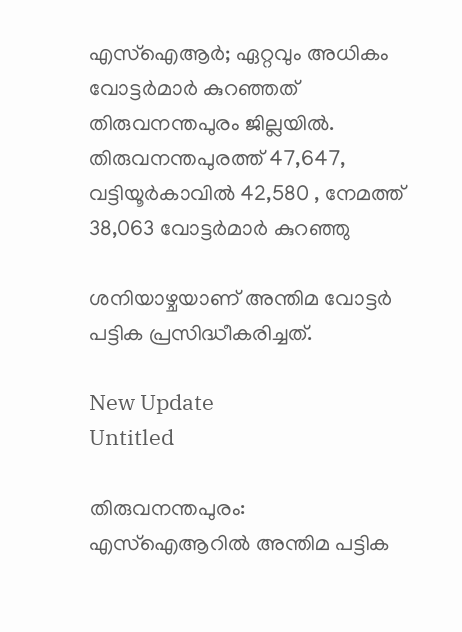എസ്ഐആര്‍; ഏറ്റവും അധികം വോട്ടർമാർ കുറഞ്ഞത് തിരുവനന്തപുരം ജില്ലയിൽ. തിരുവനന്തപുരത്ത് 47,647, വട്ടിയൂർകാവിൽ 42,580 , നേമത്ത് 38,063 വോട്ടർമാർ കുറഞ്ഞു

ശനിയാഴ്ചയാണ് അന്തിമ വോട്ടര്‍ പട്ടിക പ്രസിദ്ധീകരിച്ചത്.

New Update
Untitled

തിരുവനന്തപുരം: എസ്ഐആറിൽ അന്തിമ പട്ടിക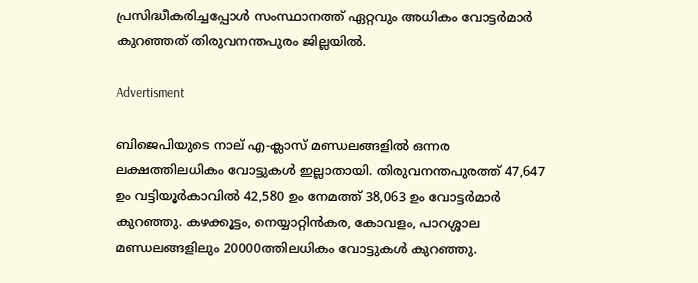പ്രസിദ്ധീകരിച്ചപ്പോൾ സംസ്ഥാനത്ത് ഏറ്റവും അധികം വോട്ടർമാർ കുറഞ്ഞത് തിരുവനന്തപുരം ജില്ലയിൽ.

Advertisment

ബിജെപിയുടെ നാല് എ-ക്ലാസ് മണ്ഡലങ്ങളിൽ ഒന്നര ലക്ഷത്തിലധികം വോട്ടുകൾ ഇല്ലാതായി. തിരുവനന്തപുരത്ത് 47,647 ഉം വട്ടിയൂർകാവിൽ 42,580 ഉം നേമത്ത് 38,063 ഉം വോട്ടർമാർ കുറഞ്ഞു. കഴക്കൂട്ടം, നെയ്യാറ്റിൻകര, കോവളം, പാറശ്ശാല മണ്ഡലങ്ങളിലും 20000ത്തിലധികം വോട്ടുകൾ കുറഞ്ഞു.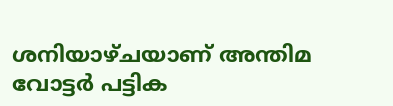ശനിയാഴ്ചയാണ് അന്തിമ വോട്ടര്‍ പട്ടിക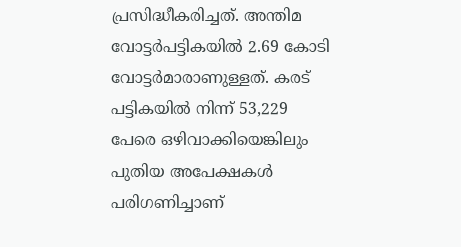പ്രസിദ്ധീകരിച്ചത്. അന്തിമ വോട്ടർപട്ടികയിൽ 2.69 കോടി വോട്ടർമാരാണുള്ളത്. കരട് പട്ടികയിൽ നിന്ന് 53,229 പേരെ ഒഴിവാക്കിയെങ്കിലും പുതിയ അപേക്ഷകൾ പരിഗണിച്ചാണ്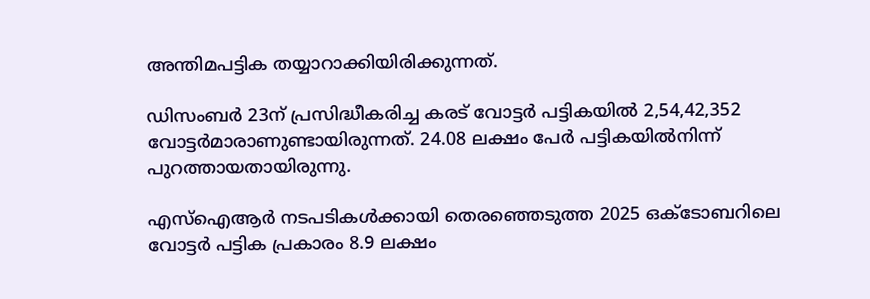അന്തിമപട്ടിക തയ്യാറാക്കിയിരിക്കുന്നത്.

ഡിസംബർ 23ന് പ്രസിദ്ധീകരിച്ച കരട് വോട്ടർ പട്ടികയിൽ 2,54,42,352 വോട്ടർമാരാണുണ്ടായിരുന്നത്. 24.08 ലക്ഷം പേർ പട്ടികയിൽനിന്ന് പുറത്തായതായിരുന്നു.

എസ്‌ഐആർ നടപടികൾക്കായി തെരഞ്ഞെടുത്ത 2025 ഒക്ടോബറിലെ വോട്ടർ പട്ടിക പ്രകാരം 8.9 ലക്ഷം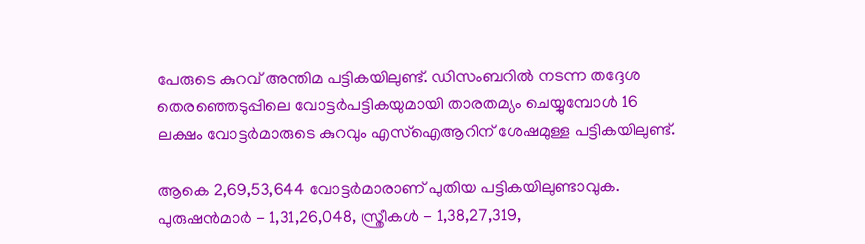പേരുടെ കുറവ് അന്തിമ പട്ടികയിലുണ്ട്. ഡിസംബറിൽ നടന്ന തദ്ദേശ തെരഞ്ഞെടുപ്പിലെ വോട്ടർപട്ടികയുമായി താരതമ്യം ചെയ്യുമ്പോൾ 16 ലക്ഷം വോട്ടർമാരുടെ കുറവും എസ്‌ഐആറിന് ശേഷമുള്ള പട്ടികയിലുണ്ട്.

ആകെ 2,69,53,644 വോട്ടർമാരാണ് പുതിയ പട്ടികയിലുണ്ടാവുക. പുരുഷൻമാർ - 1,31,26,048, സ്ത്രീകൾ - 1,38,27,319,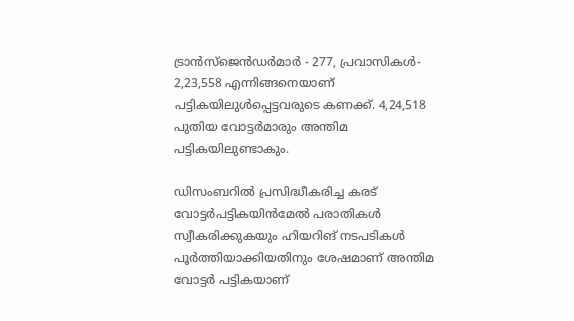ട്രാൻസ്ജെൻഡർമാർ - 277, പ്രവാസികൾ- 2,23,558 എന്നിങ്ങനെയാണ് പട്ടികയിലുൾപ്പെട്ടവരുടെ കണക്ക്. 4,24,518 പുതിയ വോട്ടർമാരും അന്തിമ പട്ടികയിലുണ്ടാകും.

ഡിസംബറിൽ പ്രസിദ്ധീകരിച്ച കരട് വോട്ടർപട്ടികയിൻമേൽ പരാതികൾ സ്വീകരിക്കുകയും ഹിയറിങ് നടപടികൾ പൂർത്തിയാക്കിയതിനും ശേഷമാണ് അന്തിമ വോട്ടർ പട്ടികയാണ്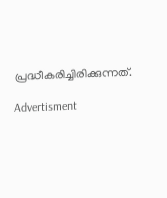പ്രദ്ധീകരിച്ചിരിക്കുന്നത്.

Advertisment